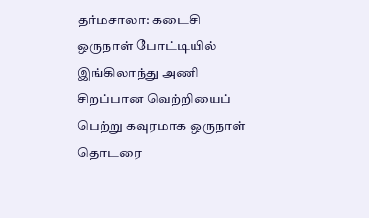தர்மசாலா: கடைசி ஒருநாள் போட்டியில் இங்கிலாந்து அணி சிறப்பான வெற்றியைப் பெற்று கவுரமாக ஒருநாள் தொடரை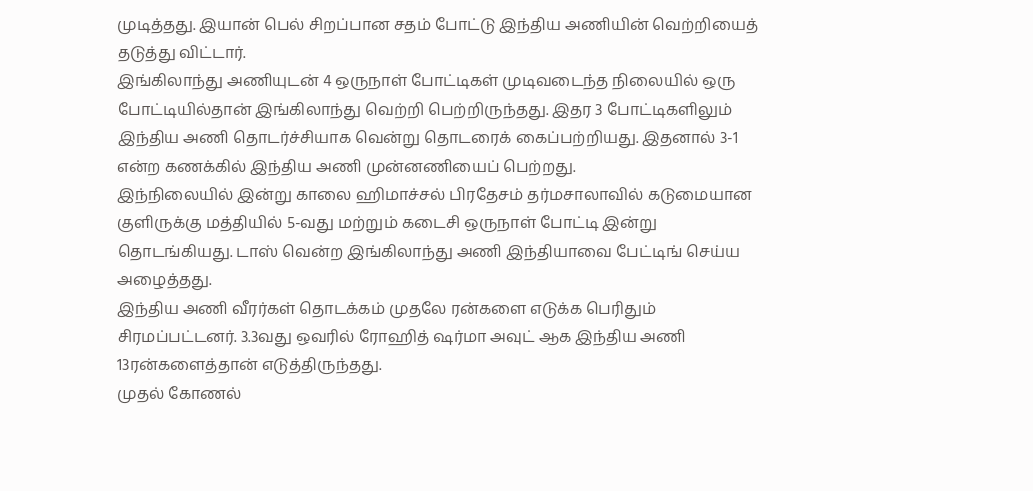முடித்தது. இயான் பெல் சிறப்பான சதம் போட்டு இந்திய அணியின் வெற்றியைத் தடுத்து விட்டார்.
இங்கிலாந்து அணியுடன் 4 ஒருநாள் போட்டிகள் முடிவடைந்த நிலையில் ஒரு போட்டியில்தான் இங்கிலாந்து வெற்றி பெற்றிருந்தது. இதர 3 போட்டிகளிலும் இந்திய அணி தொடர்ச்சியாக வென்று தொடரைக் கைப்பற்றியது. இதனால் 3-1 என்ற கணக்கில் இந்திய அணி முன்னணியைப் பெற்றது.
இந்நிலையில் இன்று காலை ஹிமாச்சல் பிரதேசம் தர்மசாலாவில் கடுமையான குளிருக்கு மத்தியில் 5-வது மற்றும் கடைசி ஒருநாள் போட்டி இன்று தொடங்கியது. டாஸ் வென்ற இங்கிலாந்து அணி இந்தியாவை பேட்டிங் செய்ய அழைத்தது.
இந்திய அணி வீரர்கள் தொடக்கம் முதலே ரன்களை எடுக்க பெரிதும் சிரமப்பட்டனர். 3.3வது ஒவரில் ரோஹித் ஷர்மா அவுட் ஆக இந்திய அணி 13ரன்களைத்தான் எடுத்திருந்தது.
முதல் கோணல்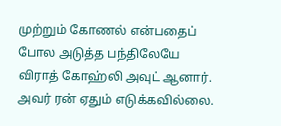முற்றும் கோணல் என்பதைப் போல அடுத்த பந்திலேயே விராத் கோஹ்லி அவுட் ஆனார். அவர் ரன் ஏதும் எடுக்கவில்லை.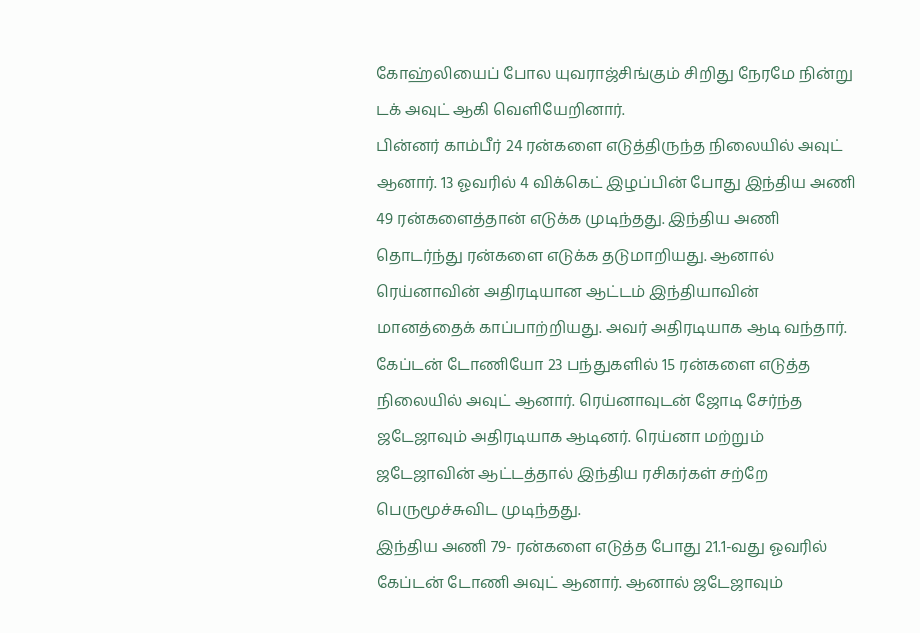கோஹ்லியைப் போல யுவராஜ்சிங்கும் சிறிது நேரமே நின்று டக் அவுட் ஆகி வெளியேறினார்.
பின்னர் காம்பீர் 24 ரன்களை எடுத்திருந்த நிலையில் அவுட் ஆனார். 13 ஓவரில் 4 விக்கெட் இழப்பின் போது இந்திய அணி 49 ரன்களைத்தான் எடுக்க முடிந்தது. இந்திய அணி தொடர்ந்து ரன்களை எடுக்க தடுமாறியது. ஆனால் ரெய்னாவின் அதிரடியான ஆட்டம் இந்தியாவின் மானத்தைக் காப்பாற்றியது. அவர் அதிரடியாக ஆடி வந்தார். கேப்டன் டோணியோ 23 பந்துகளில் 15 ரன்களை எடுத்த நிலையில் அவுட் ஆனார். ரெய்னாவுடன் ஜோடி சேர்ந்த ஜடேஜாவும் அதிரடியாக ஆடினர். ரெய்னா மற்றும் ஜடேஜாவின் ஆட்டத்தால் இந்திய ரசிகர்கள் சற்றே பெருமூச்சுவிட முடிந்தது.
இந்திய அணி 79- ரன்களை எடுத்த போது 21.1-வது ஓவரில் கேப்டன் டோணி அவுட் ஆனார். ஆனால் ஜடேஜாவும்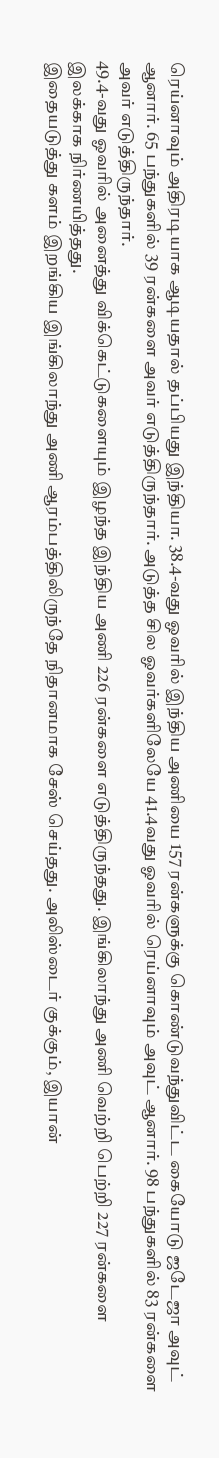ரெய்னாவும் அதிரடியாக ஆடியதால் தப்பியது இந்தியா. 38.4-வது ஓவரில் இந்திய அணியை 157 ரன்களுக்கு கொண்டுவந்துவிட்ட கையோடு ஜடேஜா அவுட் ஆனார். 65 பந்துகளில் 39 ரன்களை அவர் எடுத்திருந்தார். அடுத்த சில ஓவர்களிலேயே 41.4வது ஓவரில் ரெய்னாவும் அவுட் ஆனார். 98 பந்துகளில் 83 ரன்களை அவர் எடுத்திருந்தார்.
49.4-வது ஓவரில் அனைத்து விக்கெட்டுகளையும் இழந்த இந்திய அணி 226 ரன்களை எடுத்திருந்தது. இங்கிலாந்து அணி வெற்றி பெற்றி 227 ரன்களை இலக்காக நிர்ணயித்தது.
இதையடுத்து களம் இறங்கிய இங்கிலாந்து அணி ஆரம்பத்திலிருந்தே நிதானமாக சேஸ் செய்தது. அலிஸ்டைர் குக்கும், இயான்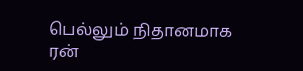பெல்லும் நிதானமாக ரன்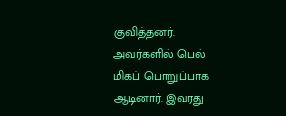குவித்தனர். அவர்களில் பெல் மிகப் பொறுப்பாக ஆடினார். இவரது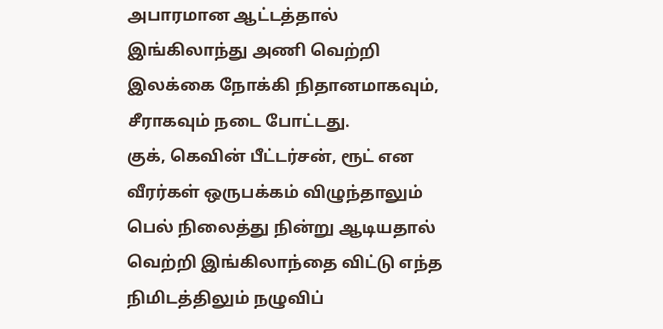அபாரமான ஆட்டத்தால் இங்கிலாந்து அணி வெற்றி இலக்கை நோக்கி நிதானமாகவும், சீராகவும் நடை போட்டது.
குக், கெவின் பீட்டர்சன், ரூட் என வீரர்கள் ஒருபக்கம் விழுந்தாலும் பெல் நிலைத்து நின்று ஆடியதால் வெற்றி இங்கிலாந்தை விட்டு எந்த நிமிடத்திலும் நழுவிப்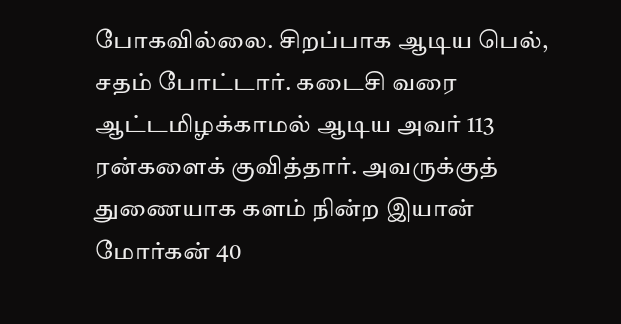போகவில்லை. சிறப்பாக ஆடிய பெல், சதம் போட்டார். கடைசி வரை ஆட்டமிழக்காமல் ஆடிய அவர் 113 ரன்களைக் குவித்தார். அவருக்குத் துணையாக களம் நின்ற இயான் மோர்கன் 40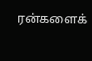ரன்களைக்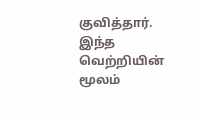குவித்தார்.
இந்த வெற்றியின் மூலம்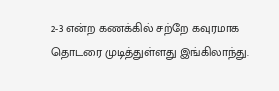2-3 என்ற கணக்கில் சற்றே கவுரமாக தொடரை முடித்துள்ளது இங்கிலாந்து.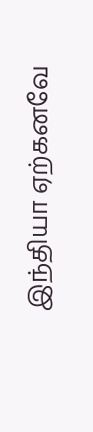இந்தியா ஏற்கனவே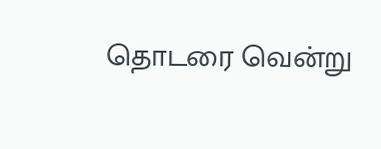தொடரை வென்று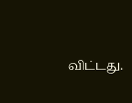விட்டது.